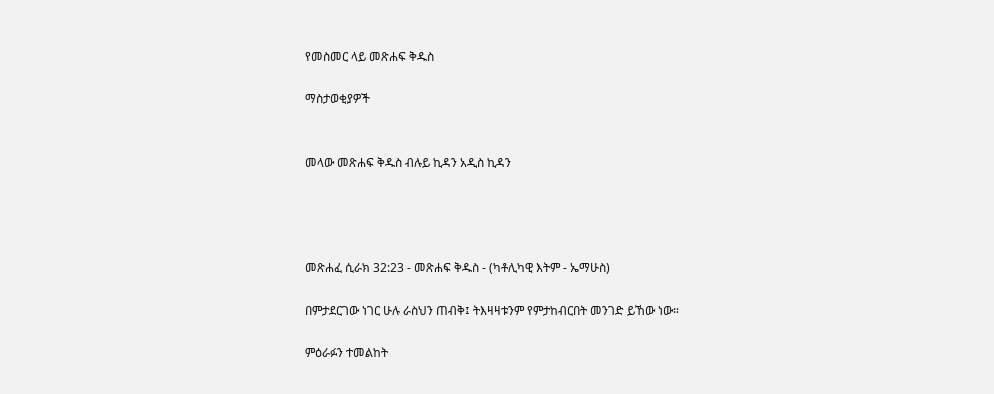የመስመር ላይ መጽሐፍ ቅዱስ

ማስታወቂያዎች


መላው መጽሐፍ ቅዱስ ብሉይ ኪዳን አዲስ ኪዳን




መጽሐፈ ሲራክ 32:23 - መጽሐፍ ቅዱስ - (ካቶሊካዊ እትም - ኤማሁስ)

በምታደርገው ነገር ሁሉ ራስህን ጠብቅ፤ ትእዛዛቱንም የምታከብርበት መንገድ ይኸው ነው።

ምዕራፉን ተመልከት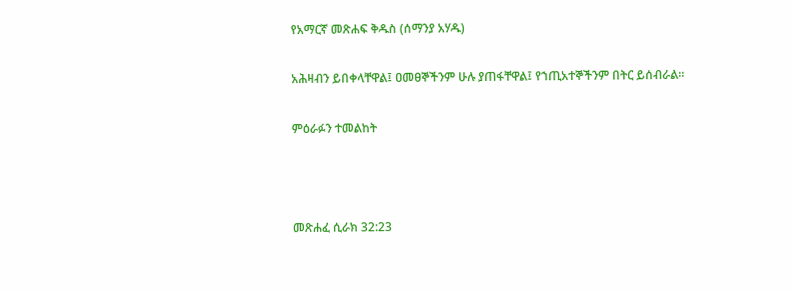የአማርኛ መጽሐፍ ቅዱስ (ሰማንያ አሃዱ)

አሕዛብን ይበቀላቸዋል፤ ዐመፀኞችንም ሁሉ ያጠፋቸዋል፤ የኀጢአተኞችንም በትር ይሰብራል።

ምዕራፉን ተመልከት



መጽሐፈ ሲራክ 32:23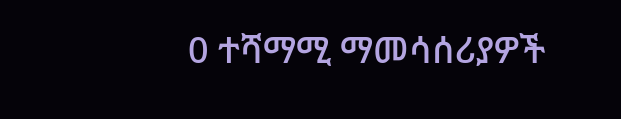0 ተሻማሚ ማመሳሰሪያዎች